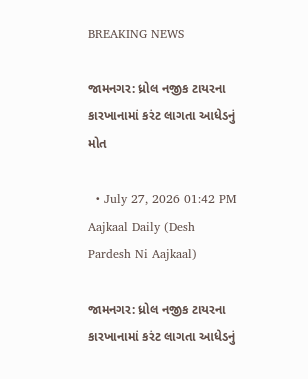BREAKING NEWS

જામનગર: ધ્રોલ નજીક ટાયરના કારખાનામાં કરંટ લાગતા આધેડનું મોત

  • July 27, 2026 01:42 PM
Aajkaal Daily (Desh Pardesh Ni Aajkaal)

જામનગર: ધ્રોલ નજીક ટાયરના કારખાનામાં કરંટ લાગતા આધેડનું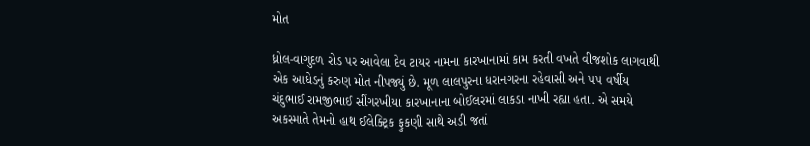મોત

ધ્રોલ-વાગુદળ રોડ પર આવેલા દેવ ટાયર નામના કારખાનામાં કામ કરતી વખતે વીજશોક લાગવાથી એક આધેડનું કરુણ મોત નીપજ્યું છે. મૂળ લાલપુરના ધરાનગરના રહેવાસી અને ૫૫ વર્ષીય ચંદુભાઈ રામજીભાઈ સીંગરખીયા કારખાનાના બોઈલરમાં લાકડા નાખી રહ્યા હતા. એ સમયે અકસ્માતે તેમનો હાથ ઈલેક્ટ્રિક ફુકણી સાથે અડી જતાં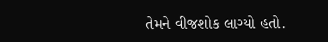તેમને વીજશોક લાગ્યો હતો.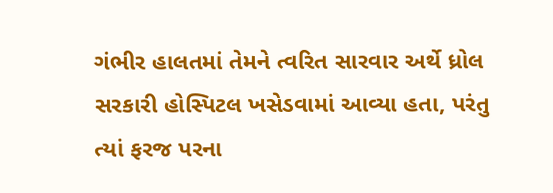ગંભીર હાલતમાં તેમને ત્વરિત સારવાર અર્થે ધ્રોલ સરકારી હોસ્પિટલ ખસેડવામાં આવ્યા હતા, પરંતુ ત્યાં ફરજ પરના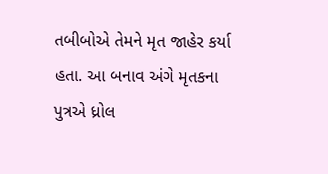તબીબોએ તેમને મૃત જાહેર કર્યા હતા. આ બનાવ અંગે મૃતકના પુત્રએ ધ્રોલ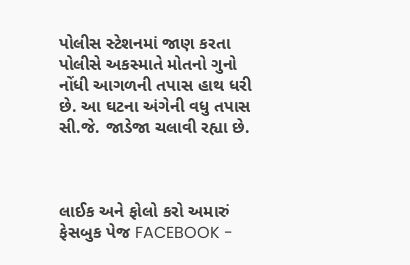પોલીસ સ્ટેશનમાં જાણ કરતા પોલીસે અકસ્માતે મોતનો ગુનો નોંધી આગળની તપાસ હાથ ધરી છે. આ ઘટના અંગેની વધુ તપાસ સી.જે. જાડેજા ચલાવી રહ્યા છે.



લાઈક અને ફોલો કરો અમારું ફેસબુક પેજ FACEBOOK -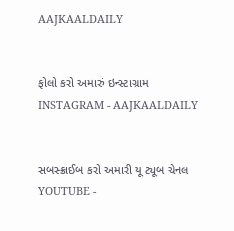AAJKAALDAILY


ફોલો કરો અમારું ઇન્સ્ટાગ્રામ INSTAGRAM - AAJKAALDAILY


સબસ્ક્રાઈબ કરો અમારી યૂ ટ્યૂબ ચેનલ YOUTUBE -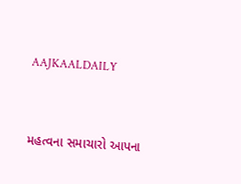AAJKAALDAILY


મહત્વના સમાચારો આપના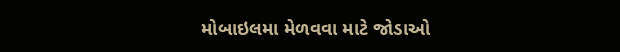મોબાઇલમા મેળવવા માટે જોડાઓ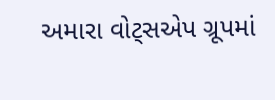અમારા વોટ્સએપ ગ્રૂપમાં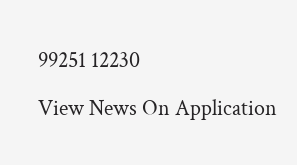99251 12230

View News On Application